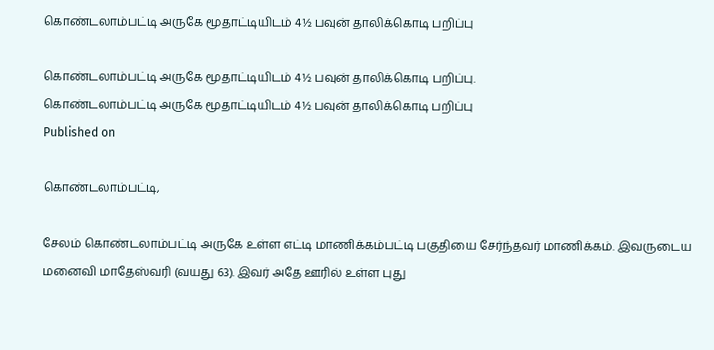கொண்டலாம்பட்டி அருகே மூதாட்டியிடம் 4½ பவுன் தாலிக்கொடி பறிப்பு

கொண்டலாம்பட்டி அருகே மூதாட்டியிடம் 4½ பவுன் தாலிக்கொடி பறிப்பு.
கொண்டலாம்பட்டி அருகே மூதாட்டியிடம் 4½ பவுன் தாலிக்கொடி பறிப்பு
Published on

கொண்டலாம்பட்டி,

சேலம் கொண்டலாம்பட்டி அருகே உள்ள எட்டி மாணிக்கம்பட்டி பகுதியை சேர்ந்தவர் மாணிக்கம். இவருடைய மனைவி மாதேஸ்வரி (வயது 63). இவர் அதே ஊரில் உள்ள புது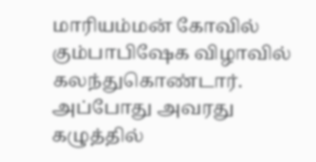மாரியம்மன் கோவில் கும்பாபிஷேக விழாவில் கலந்துகொண்டார். அப்போது அவரது கழுத்தில்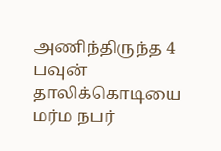அணிந்திருந்த 4 பவுன் தாலிக்கொடியை மர்ம நபர்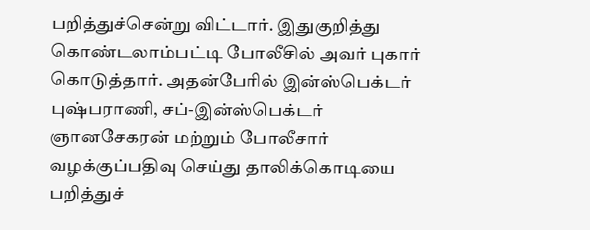பறித்துச்சென்று விட்டார். இதுகுறித்து கொண்டலாம்பட்டி போலீசில் அவர் புகார் கொடுத்தார். அதன்பேரில் இன்ஸ்பெக்டர் புஷ்பராணி, சப்-இன்ஸ்பெக்டர் ஞானசேகரன் மற்றும் போலீசார் வழக்குப்பதிவு செய்து தாலிக்கொடியை பறித்துச்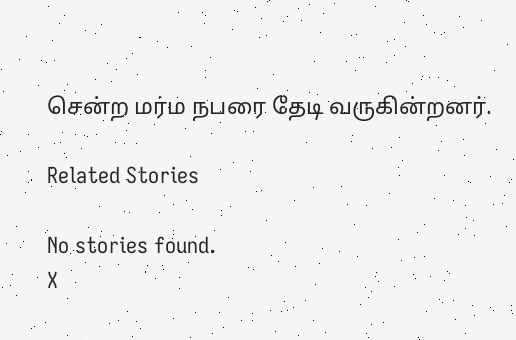சென்ற மர்ம நபரை தேடி வருகின்றனர்.

Related Stories

No stories found.
X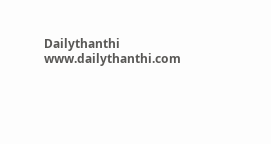Dailythanthi
www.dailythanthi.com